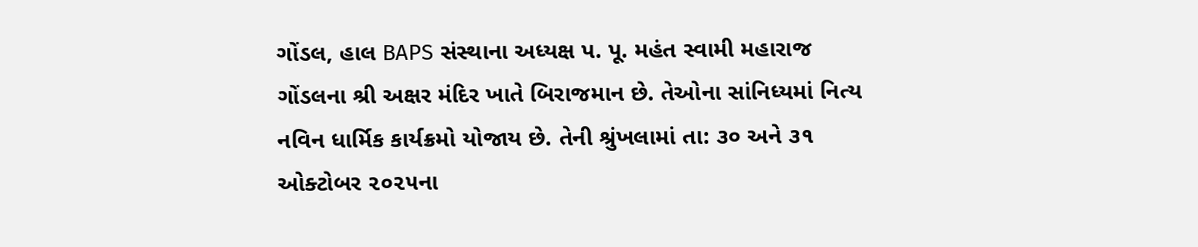ગોંડલ, હાલ BAPS સંસ્થાના અધ્યક્ષ પ. પૂ. મહંત સ્વામી મહારાજ ગોંડલના શ્રી અક્ષર મંદિર ખાતે બિરાજમાન છે. તેઓના સાંનિધ્યમાં નિત્ય નવિન ધાર્મિક કાર્યક્રમો યોજાય છે. તેની શ્રુંખલામાં તા: ૩૦ અને ૩૧ ઓક્ટોબર ૨૦૨૫ના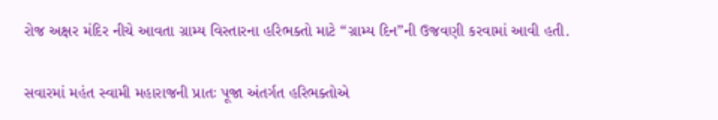રોજ અક્ષર મંદિર નીચે આવતા ગ્રામ્ય વિસ્તારના હરિભક્તો માટે “ગ્રામ્ય દિન”ની ઉજવણી કરવામાં આવી હતી.

સવારમાં મહંત સ્વામી મહારાજની પ્રાતઃ પૂજા અંતર્ગત હરિભક્તોએ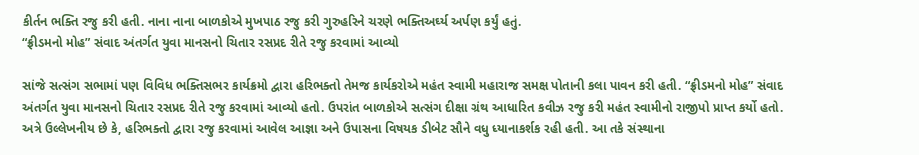કીર્તન ભક્તિ રજુ કરી હતી. નાના નાના બાળકોએ મુખપાઠ રજુ કરી ગુરુહરિને ચરણે ભક્તિઅર્ઘ્ય અર્પણ કર્યું હતું.
“ફ્રીડમનો મોહ” સંવાદ અંતર્ગત યુવા માનસનો ચિતાર રસપ્રદ રીતે રજુ કરવામાં આવ્યો

સાંજે સત્સંગ સભામાં પણ વિવિધ ભક્તિસભર કાર્યક્રમો દ્વારા હરિભક્તો તેમજ કાર્યકરોએ મહંત સ્વામી મહારાજ સમક્ષ પોતાની કલા પાવન કરી હતી. “ફ્રીડમનો મોહ” સંવાદ અંતર્ગત યુવા માનસનો ચિતાર રસપ્રદ રીતે રજુ કરવામાં આવ્યો હતો. ઉપરાંત બાળકોએ સત્સંગ દીક્ષા ગ્રંથ આધારિત કવીઝ રજુ કરી મહંત સ્વામીનો રાજીપો પ્રાપ્ત કર્યો હતો. અત્રે ઉલ્લેખનીય છે કે, હરિભક્તો દ્વારા રજુ કરવામાં આવેલ આજ્ઞા અને ઉપાસના વિષયક ડીબેટ સૌને વધુ ધ્યાનાકર્શક રહી હતી. આ તકે સંસ્થાના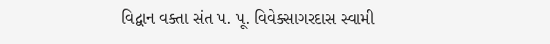વિદ્વાન વક્તા સંત પ. પૂ. વિવેક્સાગરદાસ સ્વામી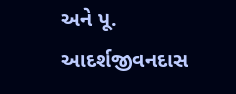અને પૂ. આદર્શજીવનદાસ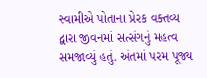સ્વામીએ પોતાના પ્રેરક વક્તવ્ય દ્વારા જીવનમાં સત્સંગનું મહત્વ સમજાવ્યું હતું. અંતમાં પરમ પૂજ્ય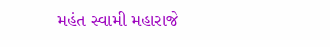મહંત સ્વામી મહારાજે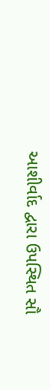આશીર્વાદ દ્વારા ઉપસ્થિત સૌ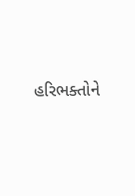હરિભક્તોને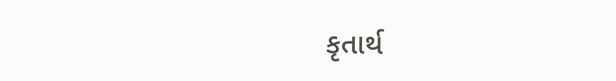કૃતાર્થ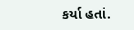કર્યા હતાં.